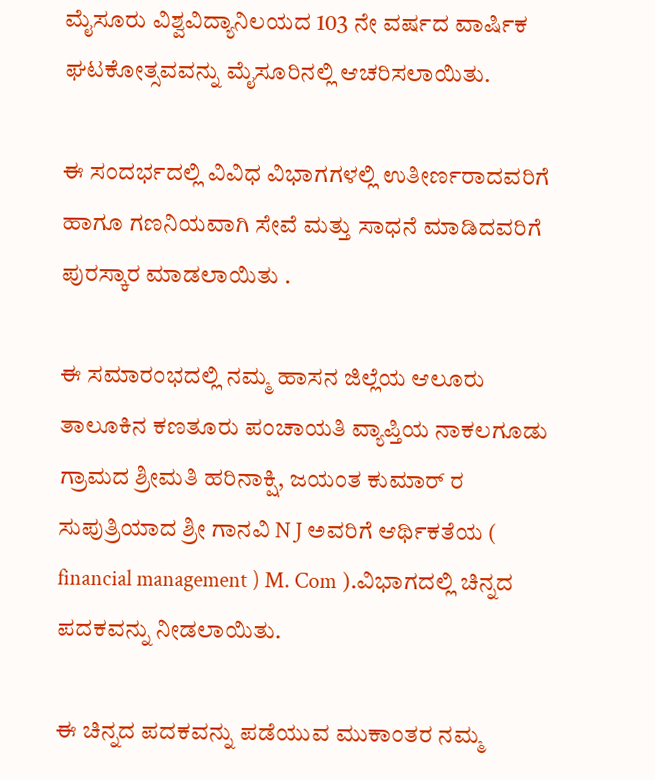ಮೈಸೂರು ವಿಶ್ವವಿದ್ಯಾನಿಲಯದ 103 ನೇ ವರ್ಷದ ವಾರ್ಷಿಕ ಘಟಕೋತ್ಸವವನ್ನು ಮೈಸೂರಿನಲ್ಲಿ ಆಚರಿಸಲಾಯಿತು.

ಈ ಸಂದರ್ಭದಲ್ಲಿ ವಿವಿಧ ವಿಭಾಗಗಳಲ್ಲಿ ಉತೀರ್ಣರಾದವರಿಗೆ ಹಾಗೂ ಗಣನಿಯವಾಗಿ ಸೇವೆ ಮತ್ತು ಸಾಧನೆ ಮಾಡಿದವರಿಗೆ ಪುರಸ್ಕಾರ ಮಾಡಲಾಯಿತು .

ಈ ಸಮಾರಂಭದಲ್ಲಿ ನಮ್ಮ ಹಾಸನ ಜಿಲ್ಲೆಯ ಆಲೂರು ತಾಲೂಕಿನ ಕಣತೂರು ಪಂಚಾಯತಿ ವ್ಯಾಪ್ತಿಯ ನಾಕಲಗೂಡು ಗ್ರಾಮದ ಶ್ರೀಮತಿ ಹರಿನಾಕ್ಷಿ, ಜಯಂತ ಕುಮಾರ್ ರ ಸುಪುತ್ರಿಯಾದ ಶ್ರೀ ಗಾನವಿ N J ಅವರಿಗೆ ಆರ್ಥಿಕತೆಯ ( financial management ) M. Com ).ವಿಭಾಗದಲ್ಲಿ ಚಿನ್ನದ ಪದಕವನ್ನು ನೀಡಲಾಯಿತು.

ಈ ಚಿನ್ನದ ಪದಕವನ್ನು ಪಡೆಯುವ ಮುಕಾಂತರ ನಮ್ಮ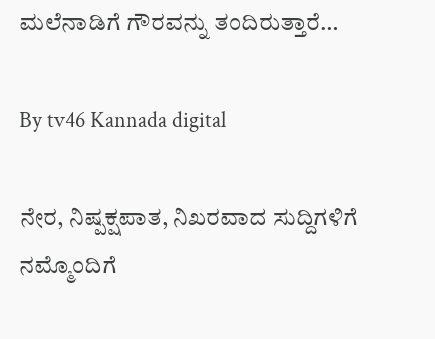ಮಲೆನಾಡಿಗೆ ಗೌರವನ್ನು ತಂದಿರುತ್ತಾರೆ…

By tv46 Kannada digital

ನೇರ, ನಿಷ್ಪಕ್ಷಪಾತ, ನಿಖರವಾದ ಸುದ್ದಿಗಳಿಗೆ ನಮ್ಮೊಂದಿಗೆ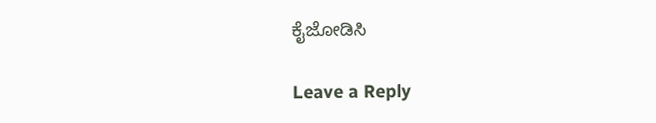ಕೈಜೋಡಿಸಿ

Leave a Reply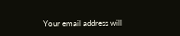Your email address will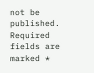not be published. Required fields are marked *